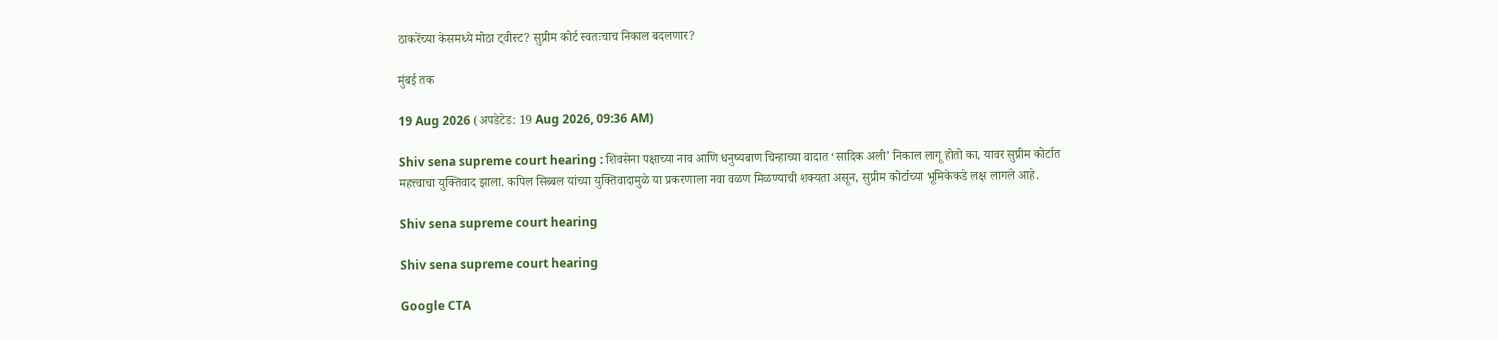ठाकरेंच्या केसमध्ये मोठा ट्वीस्ट? सुप्रीम कोर्ट स्वतःचाच निकाल बदलणार?

मुंबई तक

19 Aug 2026 (अपडेटेड: 19 Aug 2026, 09:36 AM)

Shiv sena supreme court hearing : शिवसेना पक्षाच्या नाव आणि धनुष्यबाण चिन्हाच्या वादात ‘सादिक अली’ निकाल लागू होतो का, यावर सुप्रीम कोर्टात महत्त्वाचा युक्तिवाद झाला. कपिल सिब्बल यांच्या युक्तिवादामुळे या प्रकरणाला नवा वळण मिळण्याची शक्यता असून, सुप्रीम कोर्टाच्या भूमिकेकडे लक्ष लागले आहे.

Shiv sena supreme court hearing

Shiv sena supreme court hearing

Google CTA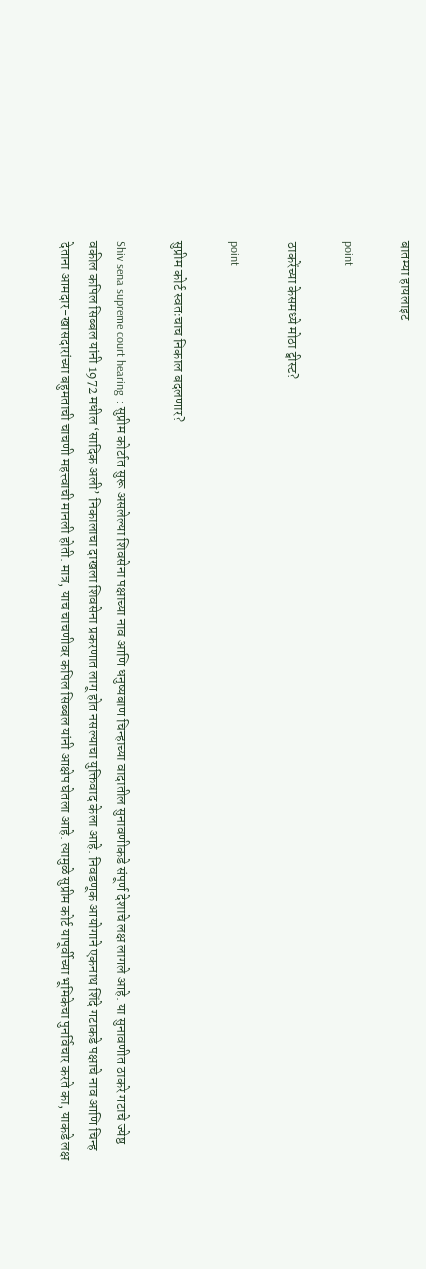बातम्या हायलाइट

point

ठाकरेंच्या केसमध्ये मोठा ट्वीस्ट?

point

सुप्रीम कोर्ट स्वतःचाच निकाल बदलणार?

Shiv sena supreme court hearing  : सुप्रीम कोर्टात सुरू असलेल्या शिवसेना पक्षाच्या नाव आणि धनुष्यबाण चिन्हाच्या वादातील सुनावणीकडे संपूर्ण देशाचे लक्ष लागले आहे. या सुनावणीत ठाकरे गटाचे ज्येष्ठ वकील कपिल सिब्बल यांनी 1972 मधील ‘सादिक अली’ निकालाचा दाखला शिवसेना प्रकरणात लागू होत नसल्याचा युक्तिवाद केला आहे. निवडणूक आयोगाने एकनाथ शिंदे गटाकडे पक्षाचे नाव आणि चिन्ह देताना आमदार-खासदारांच्या बहुमताची चाचणी महत्त्वाची मानली होती. मात्र, याच चाचणीवर कपिल सिब्बल यांनी आक्षेप घेतला आहे. त्यामुळे सुप्रीम कोर्ट यापूर्वीच्या भूमिकेचा पुनर्विचार करते का, याकडे लक्ष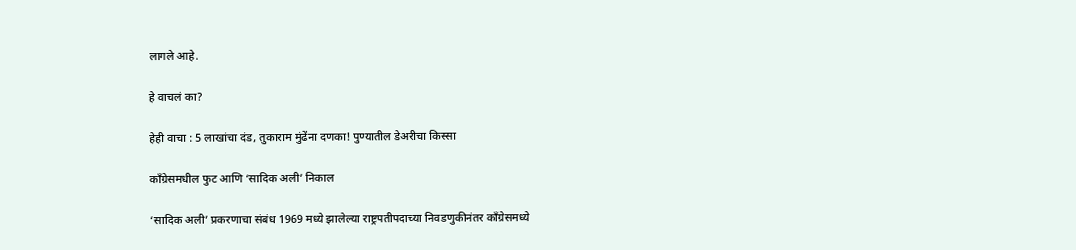लागले आहे.

हे वाचलं का?

हेही वाचा : 5 लाखांचा दंड, तुकाराम मुंढेंना दणका! पुण्यातील डेअरीचा किस्सा

काँग्रेसमधील फुट आणि ‘सादिक अली’ निकाल

‘सादिक अली’ प्रकरणाचा संबंध 1969 मध्ये झालेल्या राष्ट्रपतीपदाच्या निवडणुकीनंतर काँग्रेसमध्ये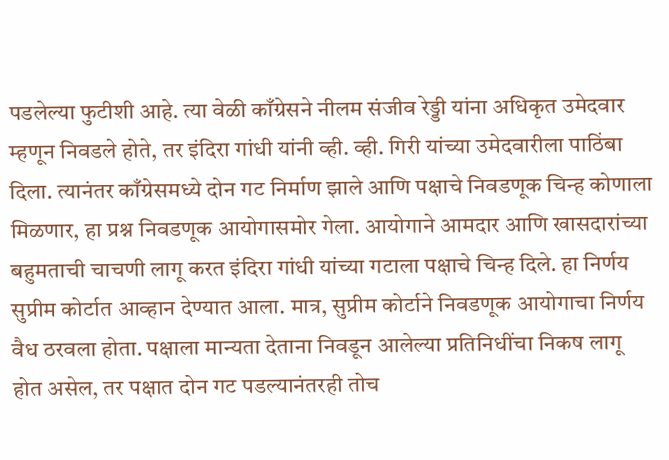पडलेल्या फुटीशी आहे. त्या वेळी काँग्रेसने नीलम संजीव रेड्डी यांना अधिकृत उमेदवार म्हणून निवडले होते, तर इंदिरा गांधी यांनी व्ही. व्ही. गिरी यांच्या उमेदवारीला पाठिंबा दिला. त्यानंतर काँग्रेसमध्ये दोन गट निर्माण झाले आणि पक्षाचे निवडणूक चिन्ह कोणाला मिळणार, हा प्रश्न निवडणूक आयोगासमोर गेला. आयोगाने आमदार आणि खासदारांच्या बहुमताची चाचणी लागू करत इंदिरा गांधी यांच्या गटाला पक्षाचे चिन्ह दिले. हा निर्णय सुप्रीम कोर्टात आव्हान देण्यात आला. मात्र, सुप्रीम कोर्टाने निवडणूक आयोगाचा निर्णय वैध ठरवला होता. पक्षाला मान्यता देताना निवडून आलेल्या प्रतिनिधींचा निकष लागू होत असेल, तर पक्षात दोन गट पडल्यानंतरही तोच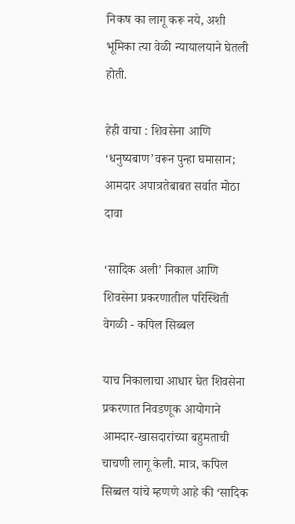निकष का लागू करू नये, अशी भूमिका त्या वेळी न्यायालयाने घेतली होती.

हेही वाचा : शिवसेना आणि ‘धनुष्यबाण’वरून पुन्हा घमासान; आमदार अपात्रतेबाबत सर्वात मोठा दावा

‘सादिक अली’ निकाल आणि शिवसेना प्रकरणातील परिस्थिती वेगळी - कपिल सिब्बल

याच निकालाचा आधार घेत शिवसेना प्रकरणात निवडणूक आयोगाने आमदार-खासदारांच्या बहुमताची चाचणी लागू केली. मात्र, कपिल सिब्बल यांचे म्हणणे आहे की ‘सादिक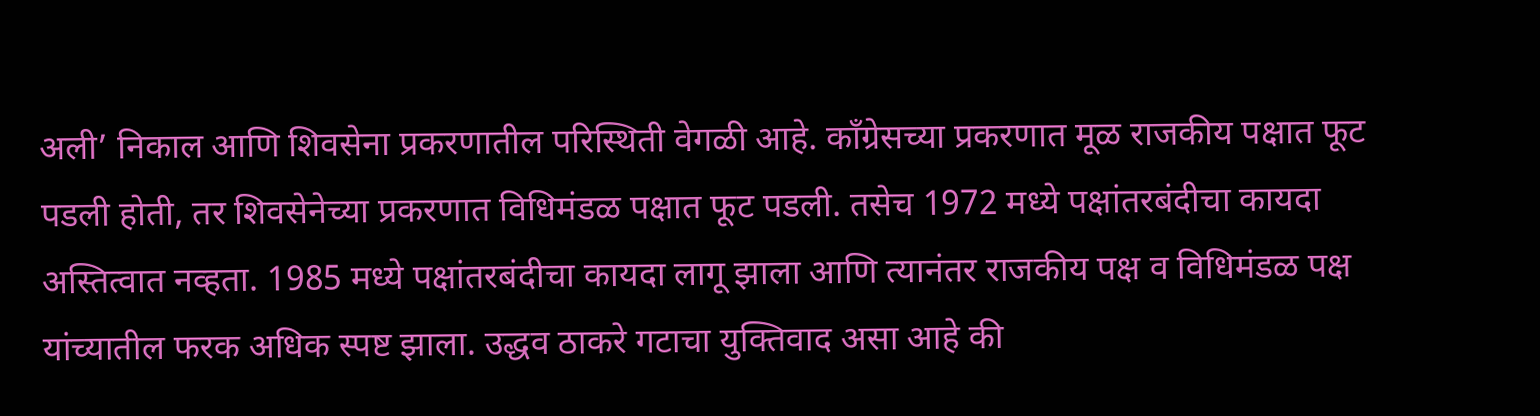अली’ निकाल आणि शिवसेना प्रकरणातील परिस्थिती वेगळी आहे. काँग्रेसच्या प्रकरणात मूळ राजकीय पक्षात फूट पडली होती, तर शिवसेनेच्या प्रकरणात विधिमंडळ पक्षात फूट पडली. तसेच 1972 मध्ये पक्षांतरबंदीचा कायदा अस्तित्वात नव्हता. 1985 मध्ये पक्षांतरबंदीचा कायदा लागू झाला आणि त्यानंतर राजकीय पक्ष व विधिमंडळ पक्ष यांच्यातील फरक अधिक स्पष्ट झाला. उद्धव ठाकरे गटाचा युक्तिवाद असा आहे की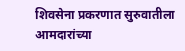शिवसेना प्रकरणात सुरुवातीला आमदारांच्या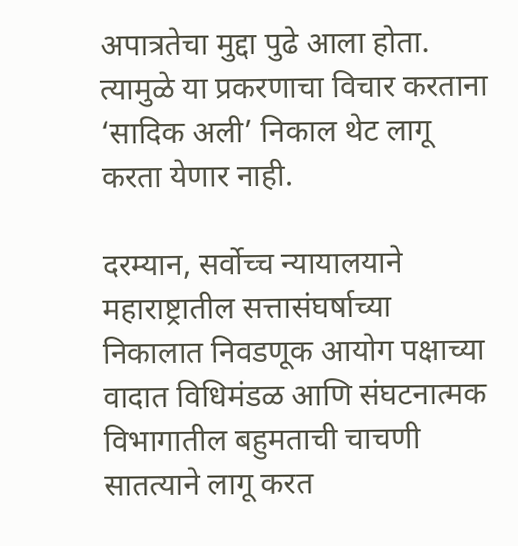अपात्रतेचा मुद्दा पुढे आला होता. त्यामुळे या प्रकरणाचा विचार करताना ‘सादिक अली’ निकाल थेट लागू करता येणार नाही.

दरम्यान, सर्वोच्च न्यायालयाने महाराष्ट्रातील सत्तासंघर्षाच्या निकालात निवडणूक आयोग पक्षाच्या वादात विधिमंडळ आणि संघटनात्मक विभागातील बहुमताची चाचणी सातत्याने लागू करत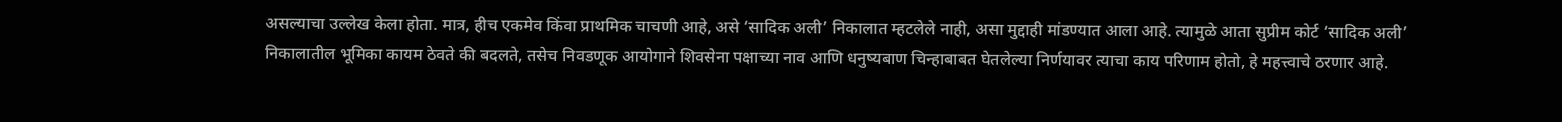असल्याचा उल्लेख केला होता. मात्र, हीच एकमेव किंवा प्राथमिक चाचणी आहे, असे ‘सादिक अली’ निकालात म्हटलेले नाही, असा मुद्दाही मांडण्यात आला आहे. त्यामुळे आता सुप्रीम कोर्ट ‘सादिक अली’ निकालातील भूमिका कायम ठेवते की बदलते, तसेच निवडणूक आयोगाने शिवसेना पक्षाच्या नाव आणि धनुष्यबाण चिन्हाबाबत घेतलेल्या निर्णयावर त्याचा काय परिणाम होतो, हे महत्त्वाचे ठरणार आहे.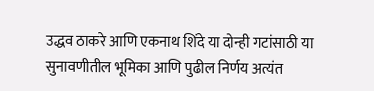उद्धव ठाकरे आणि एकनाथ शिंदे या दोन्ही गटांसाठी या सुनावणीतील भूमिका आणि पुढील निर्णय अत्यंत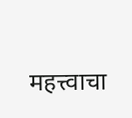महत्त्वाचा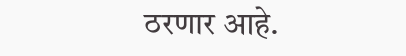ठरणार आहे.